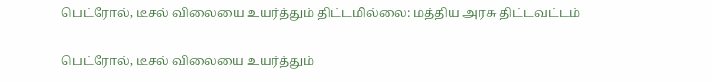பெட்ரோல், டீசல் விலையை உயர்த்தும் திட்டமில்லை: மத்திய அரசு திட்டவட்டம்

பெட்ரோல், டீசல் விலையை உயர்த்தும்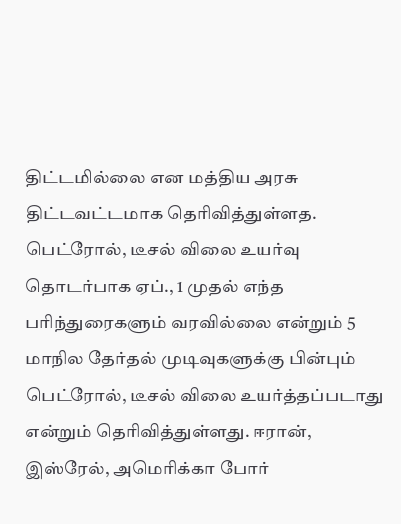திட்டமில்லை என மத்திய அரசு திட்டவட்டமாக தெரிவித்துள்ளத. பெட்ரோல், டீசல் விலை உயர்வு தொடர்பாக ஏப்., 1 முதல் எந்த பரிந்துரைகளும் வரவில்லை என்றும் 5 மாநில தேர்தல் முடிவுகளுக்கு பின்பும் பெட்ரோல், டீசல் விலை உயர்த்தப்படாது என்றும் தெரிவித்துள்ளது. ஈரான், இஸ்ரேல், அமெரிக்கா போர்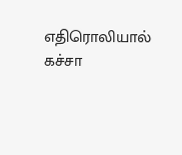எதிரொலியால் கச்சா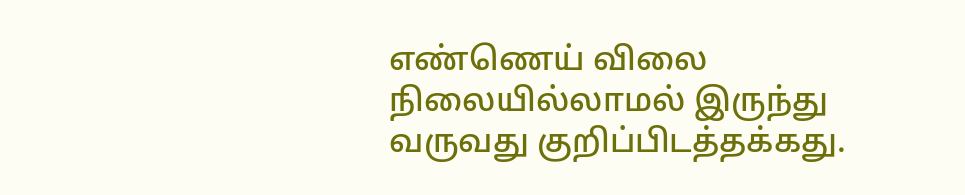எண்ணெய் விலை நிலையில்லாமல் இருந்து வருவது குறிப்பிடத்தக்கது.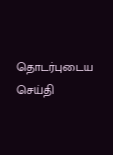தொடர்புடைய செய்தி